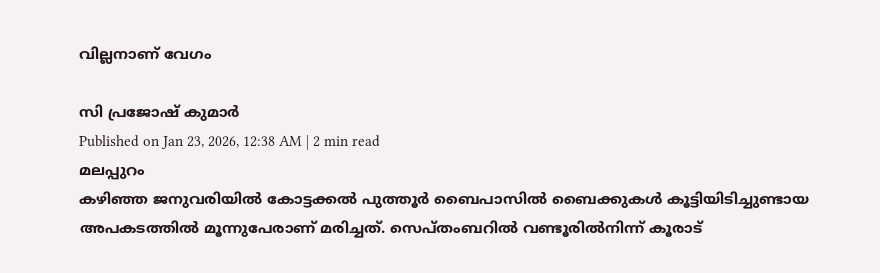വില്ലനാണ് വേഗം

സി പ്രജോഷ് കുമാർ
Published on Jan 23, 2026, 12:38 AM | 2 min read
മലപ്പുറം
കഴിഞ്ഞ ജനുവരിയിൽ കോട്ടക്കൽ പുത്തൂർ ബൈപാസിൽ ബൈക്കുകൾ കൂട്ടിയിടിച്ചുണ്ടായ അപകടത്തിൽ മൂന്നുപേരാണ് മരിച്ചത്. സെപ്തംബറിൽ വണ്ടൂരിൽനിന്ന് കൂരാട്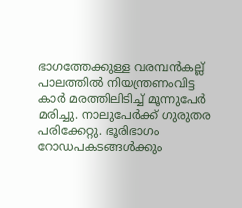ഭാഗത്തേക്കുള്ള വരമ്പൻകല്ല് പാലത്തിൽ നിയന്ത്രണംവിട്ട കാർ മരത്തിലിടിച്ച് മൂന്നുപേർ മരിച്ചു. നാലുപേർക്ക് ഗുരുതര പരിക്കേറ്റു. ഭൂരിഭാഗം റോഡപകടങ്ങൾക്കും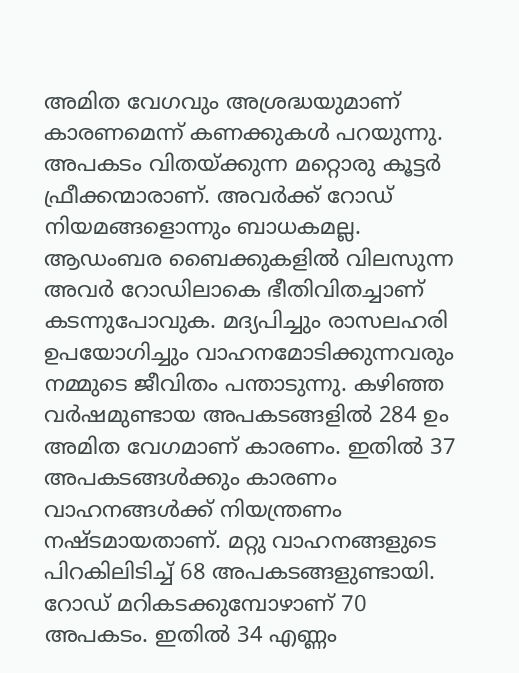അമിത വേഗവും അശ്രദ്ധയുമാണ് കാരണമെന്ന് കണക്കുകൾ പറയുന്നു. അപകടം വിതയ്ക്കുന്ന മറ്റൊരു കൂട്ടർ ഫ്രീക്കന്മാരാണ്. അവർക്ക് റോഡ് നിയമങ്ങളൊന്നും ബാധകമല്ല. ആഡംബര ബൈക്കുകളിൽ വിലസുന്ന അവർ റോഡിലാകെ ഭീതിവിതച്ചാണ് കടന്നുപോവുക. മദ്യപിച്ചും രാസലഹരി ഉപയോഗിച്ചും വാഹനമോടിക്കുന്നവരും നമ്മുടെ ജീവിതം പന്താടുന്നു. കഴിഞ്ഞ വർഷമുണ്ടായ അപകടങ്ങളിൽ 284 ഉം അമിത വേഗമാണ് കാരണം. ഇതിൽ 37 അപകടങ്ങൾക്കും കാരണം വാഹനങ്ങൾക്ക് നിയന്ത്രണം നഷ്ടമായതാണ്. മറ്റു വാഹനങ്ങളുടെ പിറകിലിടിച്ച് 68 അപകടങ്ങളുണ്ടായി. റോഡ് മറികടക്കുമ്പോഴാണ് 70 അപകടം. ഇതിൽ 34 എണ്ണം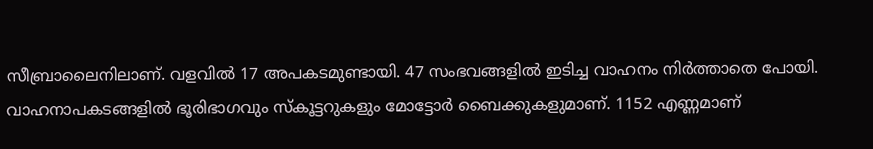സീബ്രാലൈനിലാണ്. വളവിൽ 17 അപകടമുണ്ടായി. 47 സംഭവങ്ങളിൽ ഇടിച്ച വാഹനം നിർത്താതെ പോയി. വാഹനാപകടങ്ങളിൽ ഭൂരിഭാഗവും സ്കൂട്ടറുകളും മോട്ടോർ ബൈക്കുകളുമാണ്. 1152 എണ്ണമാണ്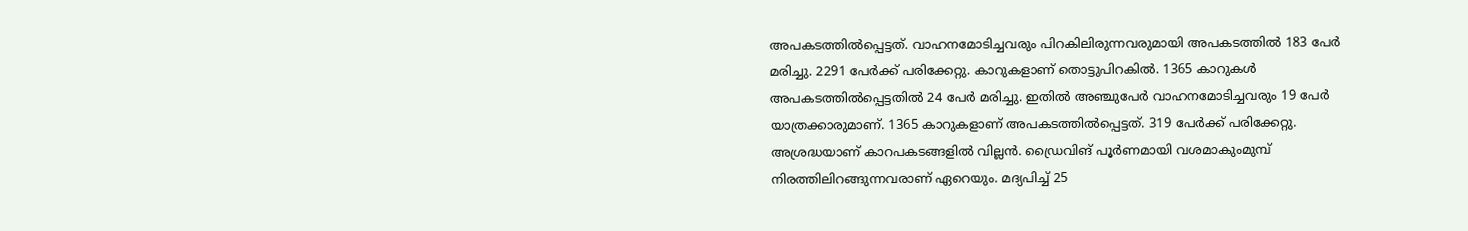അപകടത്തിൽപ്പെട്ടത്. വാഹനമോടിച്ചവരും പിറകിലിരുന്നവരുമായി അപകടത്തിൽ 183 പേർ മരിച്ചു. 2291 പേർക്ക് പരിക്കേറ്റു. കാറുകളാണ് തൊട്ടുപിറകിൽ. 1365 കാറുകൾ അപകടത്തിൽപ്പെട്ടതിൽ 24 പേർ മരിച്ചു. ഇതിൽ അഞ്ചുപേർ വാഹനമോടിച്ചവരും 19 പേർ യാത്രക്കാരുമാണ്. 1365 കാറുകളാണ് അപകടത്തിൽപ്പെട്ടത്. 319 പേർക്ക് പരിക്കേറ്റു. അശ്രദ്ധയാണ് കാറപകടങ്ങളിൽ വില്ലൻ. ഡ്രൈവിങ് പൂർണമായി വശമാകുംമുമ്പ് നിരത്തിലിറങ്ങുന്നവരാണ് ഏറെയും. മദ്യപിച്ച് 25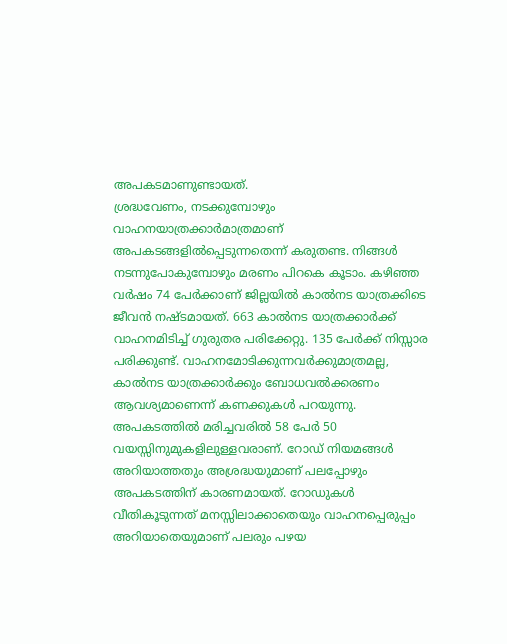അപകടമാണുണ്ടായത്.
ശ്രദ്ധവേണം, നടക്കുമ്പോഴും
വാഹനയാത്രക്കാർമാത്രമാണ് അപകടങ്ങളിൽപ്പെടുന്നതെന്ന് കരുതണ്ട. നിങ്ങൾ നടന്നുപോകുമ്പോഴും മരണം പിറകെ കൂടാം. കഴിഞ്ഞ വർഷം 74 പേർക്കാണ് ജില്ലയിൽ കാൽനട യാത്രക്കിടെ ജീവൻ നഷ്ടമായത്. 663 കാൽനട യാത്രക്കാർക്ക് വാഹനമിടിച്ച് ഗുരുതര പരിക്കേറ്റു. 135 പേർക്ക് നിസ്സാര പരിക്കുണ്ട്. വാഹനമോടിക്കുന്നവർക്കുമാത്രമല്ല, കാൽനട യാത്രക്കാർക്കും ബോധവൽക്കരണം ആവശ്യമാണെന്ന് കണക്കുകൾ പറയുന്നു. അപകടത്തിൽ മരിച്ചവരിൽ 58 പേർ 50 വയസ്സിനുമുകളിലുള്ളവരാണ്. റോഡ് നിയമങ്ങൾ അറിയാത്തതും അശ്രദ്ധയുമാണ് പലപ്പോഴും അപകടത്തിന് കാരണമായത്. റോഡുകൾ വീതികൂടുന്നത് മനസ്സിലാക്കാതെയും വാഹനപ്പെരുപ്പം അറിയാതെയുമാണ് പലരും പഴയ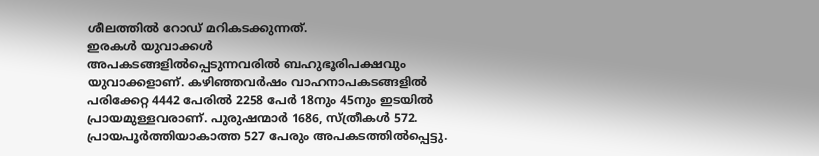ശീലത്തിൽ റോഡ് മറികടക്കുന്നത്.
ഇരകൾ യുവാക്കൾ
അപകടങ്ങളിൽപ്പെടുന്നവരിൽ ബഹുഭൂരിപക്ഷവും യുവാക്കളാണ്. കഴിഞ്ഞവർഷം വാഹനാപകടങ്ങളിൽ പരിക്കേറ്റ 4442 പേരിൽ 2258 പേർ 18നും 45നും ഇടയിൽ പ്രായമുള്ളവരാണ്. പുരുഷന്മാർ 1686, സ്ത്രീകൾ 572. പ്രായപൂർത്തിയാകാത്ത 527 പേരും അപകടത്തിൽപ്പെട്ടു.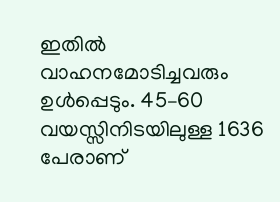ഇതിൽ വാഹനമോടിച്ചവരും ഉൾപ്പെടും. 45–60 വയസ്സിനിടയിലുള്ള 1636 പേരാണ്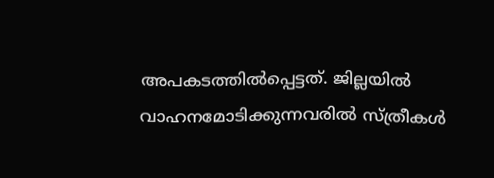അപകടത്തിൽപ്പെട്ടത്. ജില്ലയിൽ വാഹനമോടിക്കുന്നവരിൽ സ്ത്രീകൾ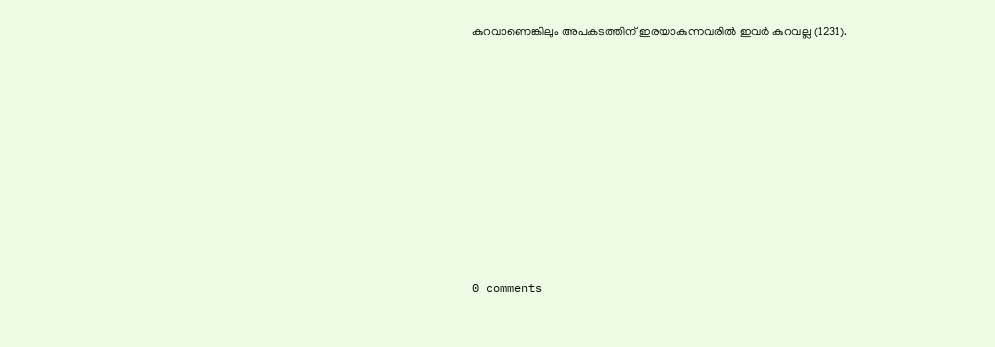കുറവാണെങ്കിലും അപകടത്തിന് ഇരയാകുന്നവരിൽ ഇവർ കുറവല്ല (1231).










0 comments